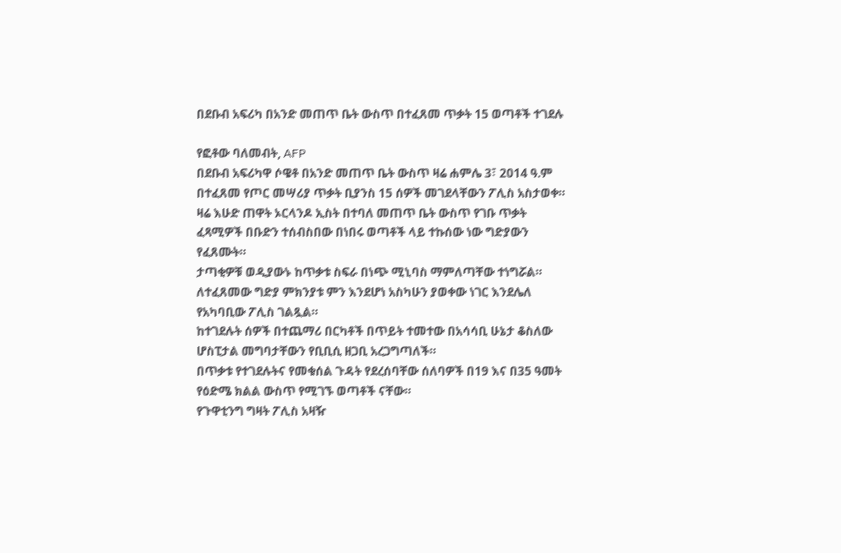በደቡብ አፍሪካ በአንድ መጠጥ ቤት ውስጥ በተፈጸመ ጥቃት 15 ወጣቶች ተገደሉ

የፎቶው ባለመብት, AFP
በደቡብ አፍሪካዋ ሶዌቶ በአንድ መጠጥ ቤት ውስጥ ዛሬ ሐምሌ 3፣ 2014 ዓ.ም በተፈጸመ የጦር መሣሪያ ጥቃት ቢያንስ 15 ሰዎች መገደላቸውን ፖሊስ አስታወቀ።
ዛሬ እሁድ ጠዋት ኦርላንዶ ኢስት በተባለ መጠጥ ቤት ውስጥ የገቡ ጥቃት ፈጻሚዎች በቡድን ተሰብስበው በነበሩ ወጣቶች ላይ ተኩሰው ነው ግድያውን የፈጸሙት።
ታጣቂዎቹ ወዲያውኑ ከጥቃቱ ስፍራ በነጭ ሚኒባስ ማምለጣቸው ተነግሯል። ለተፈጸመው ግድያ ምክንያቱ ምን እንደሆነ አስካሁን ያወቀው ነገር እንደሌለ የአካባቢው ፖሊስ ገልጿል።
ከተገደሉት ሰዎች በተጨማሪ በርካቶች በጥይት ተመተው በአሳሳቢ ሁኔታ ቆስለው ሆስፒታል መግባታቸውን የቢቢሲ ዘጋቢ አረጋግጣለች።
በጥቃቱ የተገደሉትና የመቁሰል ጉዳት የደረሰባቸው ሰለባዎች በ19 እና በ35 ዓመት የዕድሜ ክልል ውስጥ የሚገኙ ወጣቶች ናቸው።
የጉዋቲንግ ግዛት ፖሊስ አዛዥ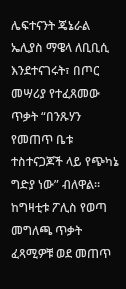ሌፍተናንት ጄኔራል ኤሊያስ ማዌላ ለቢቢሲ እንደተናገሩት፣ በጦር መሣሪያ የተፈጸመው ጥቃት “በንጹሃን የመጠጥ ቤቱ ተስተናጋጆች ላይ የጭካኔ ግድያ ነው” ብለዋል።
ከግዛቲቱ ፖሊስ የወጣ መግለጫ ጥቃት ፈጻሚዎቹ ወደ መጠጥ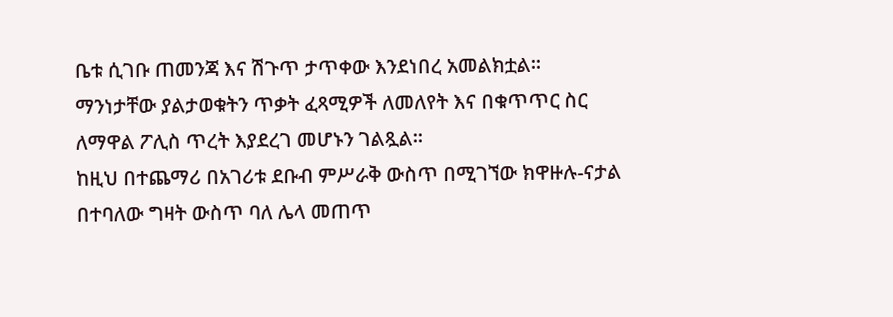ቤቱ ሲገቡ ጠመንጃ እና ሽጉጥ ታጥቀው እንደነበረ አመልክቷል።
ማንነታቸው ያልታወቁትን ጥቃት ፈጻሚዎች ለመለየት እና በቁጥጥር ስር ለማዋል ፖሊስ ጥረት እያደረገ መሆኑን ገልጿል።
ከዚህ በተጨማሪ በአገሪቱ ደቡብ ምሥራቅ ውስጥ በሚገኘው ክዋዙሉ-ናታል በተባለው ግዛት ውስጥ ባለ ሌላ መጠጥ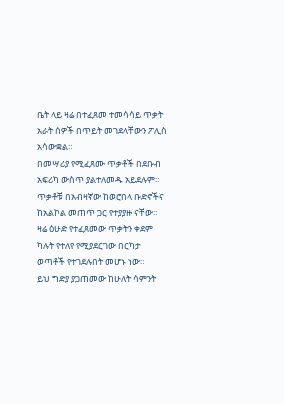ቤት ላይ ዛሬ በተፈጸመ ተመሳሳይ ጥቃት አራት ሰዎች በጥይት መገደላቸውን ፖሊስ አሳውቋል።
በመሣሪያ የሚፈጸሙ ጥቃቶች በደቡብ አፍሪካ ውስጥ ያልተለመዱ አይደሉም። ጥቃቶቹ በአብዛኛው ከወሮበላ ቡድኖችና ከአልኮል መጠጥ ጋር የተያያዙ ናቸው።
ዛሬ ዕሁድ የተፈጸመው ጥቃትን ቀደም ካሉት የተለየ የሚያደርገው በርካታ ወጣቶች የተገደሉበት መሆኑ ነው።
ይህ ግድያ ያጋጠመው ከሁለት ሳምንት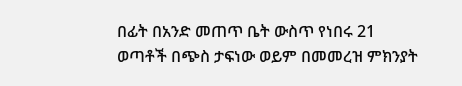በፊት በአንድ መጠጥ ቤት ውስጥ የነበሩ 21 ወጣቶች በጭስ ታፍነው ወይም በመመረዝ ምክንያት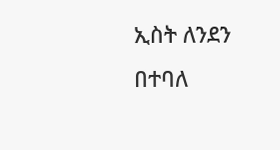ኢስት ለንደን በተባለ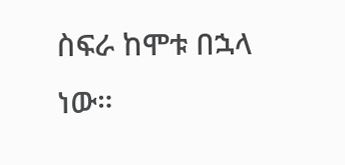ስፍራ ከሞቱ በኋላ ነው።